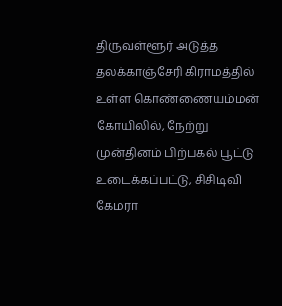திருவள்ளூர் அடுத்த தலக்காஞ்சேரி கிராமத்தில் உள்ள கொண்ணையம்மன் கோயிலில், நேற்று முன்தினம் பிற்பகல் பூட்டு உடைக்கப்பட்டு, சிசிடிவி கேமரா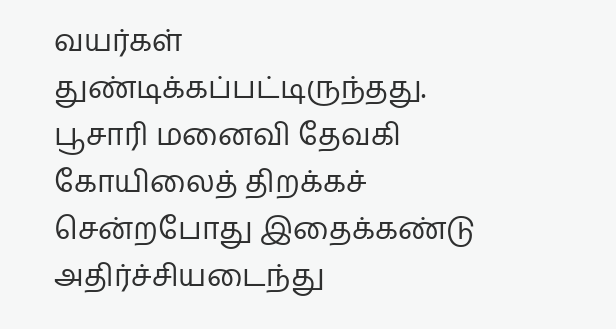வயர்கள் துண்டிக்கப்பட்டிருந்தது. பூசாரி மனைவி தேவகி கோயிலைத் திறக்கச் சென்றபோது இதைக்கண்டு அதிர்ச்சியடைந்து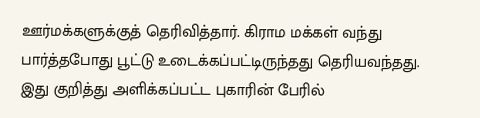ஊர்மக்களுக்குத் தெரிவித்தார். கிராம மக்கள் வந்து பார்த்தபோது பூட்டு உடைக்கப்பட்டிருந்தது தெரியவந்தது. இது குறித்து அளிக்கப்பட்ட புகாரின் பேரில்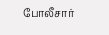போலீசார்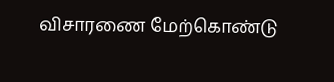விசாரணை மேற்கொண்டு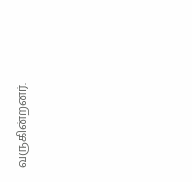வருகின்றனர்.